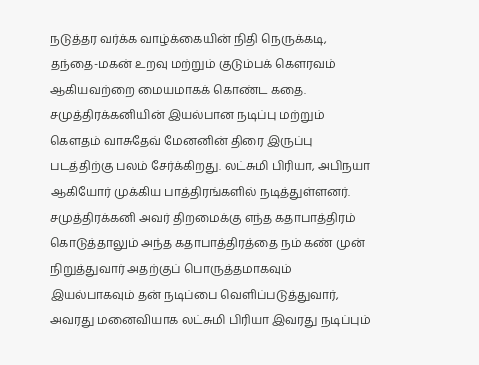நடுத்தர வர்க்க வாழ்க்கையின் நிதி நெருக்கடி, தந்தை-மகன் உறவு மற்றும் குடும்பக் கௌரவம் ஆகியவற்றை மையமாகக் கொண்ட கதை.
சமுத்திரக்கனியின் இயல்பான நடிப்பு மற்றும் கௌதம் வாசுதேவ் மேனனின் திரை இருப்பு படத்திற்கு பலம் சேர்க்கிறது. லட்சுமி பிரியா, அபிநயா ஆகியோர் முக்கிய பாத்திரங்களில் நடித்துள்ளனர்.
சமுத்திரக்கனி அவர் திறமைக்கு எந்த கதாபாத்திரம் கொடுத்தாலும் அந்த கதாபாத்திரத்தை நம் கண் முன் நிறுத்துவார் அதற்குப் பொருத்தமாகவும் இயல்பாகவும் தன் நடிப்பை வெளிப்படுத்துவார், அவரது மனைவியாக லட்சுமி பிரியா இவரது நடிப்பும்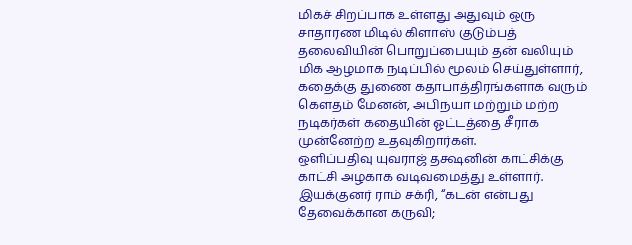மிகச் சிறப்பாக உள்ளது அதுவும் ஒரு சாதாரண மிடில் கிளாஸ் குடும்பத் தலைவியின் பொறுப்பையும் தன் வலியும் மிக ஆழமாக நடிப்பில் மூலம் செய்துள்ளார்,
கதைக்கு துணை கதாபாத்திரங்களாக வரும் கௌதம் மேனன், அபிநயா மற்றும் மற்ற நடிகர்கள் கதையின் ஓட்டத்தை சீராக முன்னேற்ற உதவுகிறார்கள்.
ஒளிப்பதிவு யுவராஜ் தக்ஷனின் காட்சிக்கு காட்சி அழகாக வடிவமைத்து உள்ளார்.
இயக்குனர் ராம் சக்ரி, “கடன் என்பது தேவைக்கான கருவி;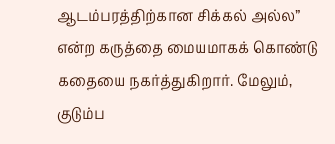ஆடம்பரத்திற்கான சிக்கல் அல்ல” என்ற கருத்தை மையமாகக் கொண்டு கதையை நகர்த்துகிறார். மேலும், குடும்ப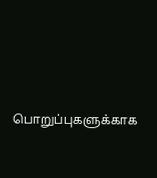பொறுப்புகளுக்காக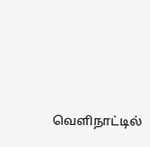வெளிநாட்டில்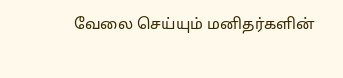வேலை செய்யும் மனிதர்களின்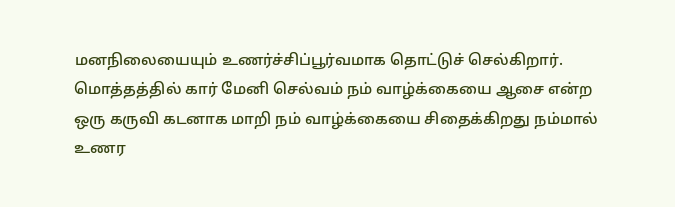மனநிலையையும் உணர்ச்சிப்பூர்வமாக தொட்டுச் செல்கிறார்.
மொத்தத்தில் கார் மேனி செல்வம் நம் வாழ்க்கையை ஆசை என்ற ஒரு கருவி கடனாக மாறி நம் வாழ்க்கையை சிதைக்கிறது நம்மால் உணர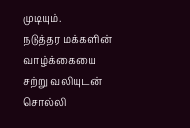முடியும்.
நடுத்தர மக்களின் வாழ்க்கையை சற்று வலியுடன் சொல்லி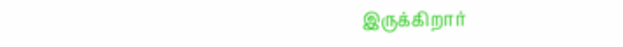இருக்கிறார்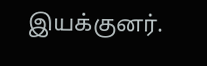இயக்குனர்.